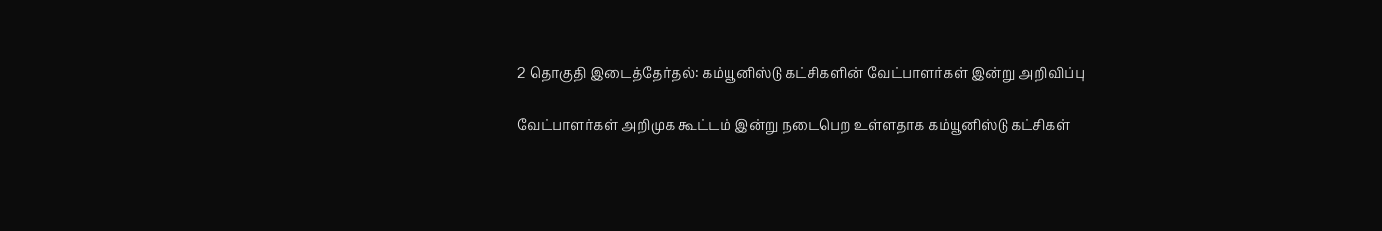2 தொகுதி இடைத்தேர்தல்: கம்யூனிஸ்டு கட்சிகளின் வேட்பாளர்கள் இன்று அறிவிப்பு

வேட்பாளர்கள் அறிமுக கூட்டம் இன்று நடைபெற உள்ளதாக கம்யூனிஸ்டு கட்சிகள்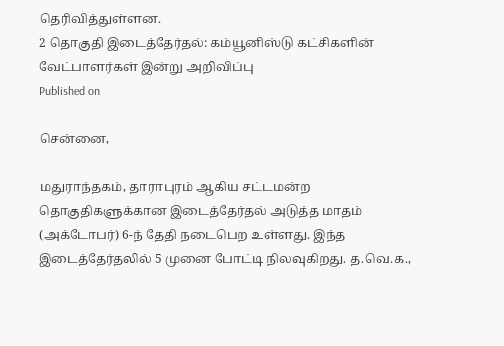தெரிவித்துள்ளன.
2 தொகுதி இடைத்தேர்தல்: கம்யூனிஸ்டு கட்சிகளின் வேட்பாளர்கள் இன்று அறிவிப்பு
Published on

சென்னை,

மதுராந்தகம், தாராபுரம் ஆகிய சட்டமன்ற தொகுதிகளுக்கான இடைத்தேர்தல் அடுத்த மாதம் (அக்டோபர்) 6-ந் தேதி நடைபெற உள்ளது. இந்த இடைத்தேர்தலில் 5 முனை போட்டி நிலவுகிறது. த.வெ.க.,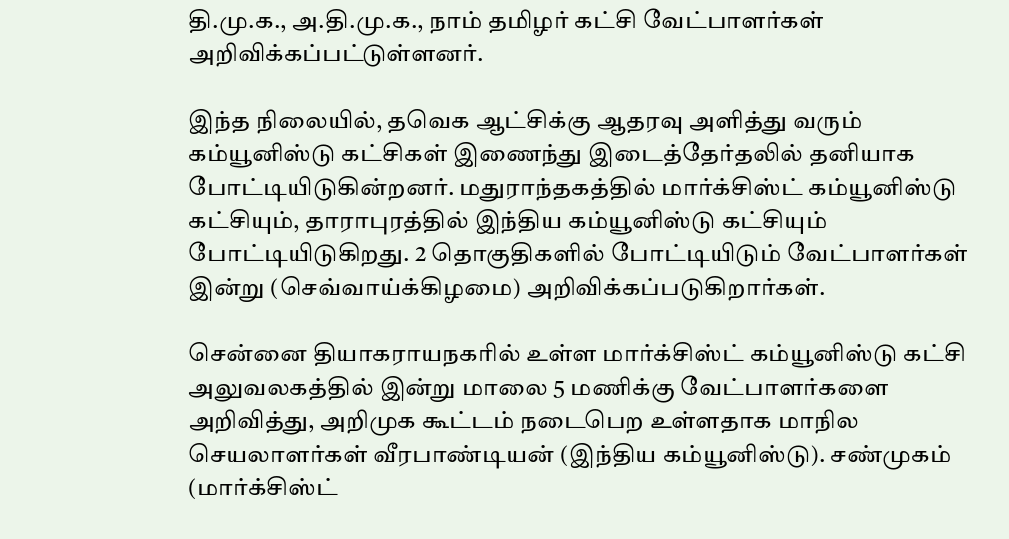தி.மு.க., அ.தி.மு.க., நாம் தமிழர் கட்சி வேட்பாளர்கள் அறிவிக்கப்பட்டுள்ளனர்.

இந்த நிலையில், தவெக ஆட்சிக்கு ஆதரவு அளித்து வரும் கம்யூனிஸ்டு கட்சிகள் இணைந்து இடைத்தேர்தலில் தனியாக போட்டியிடுகின்றனர். மதுராந்தகத்தில் மார்க்சிஸ்ட் கம்யூனிஸ்டு கட்சியும், தாராபுரத்தில் இந்திய கம்யூனிஸ்டு கட்சியும் போட்டியிடுகிறது. 2 தொகுதிகளில் போட்டியிடும் வேட்பாளர்கள் இன்று (செவ்வாய்க்கிழமை) அறிவிக்கப்படுகிறார்கள்.

சென்னை தியாகராயநகரில் உள்ள மார்க்சிஸ்ட் கம்யூனிஸ்டு கட்சி அலுவலகத்தில் இன்று மாலை 5 மணிக்கு வேட்பாளர்களை அறிவித்து, அறிமுக கூட்டம் நடைபெற உள்ளதாக மாநில செயலாளர்கள் வீரபாண்டியன் (இந்திய கம்யூனிஸ்டு). சண்முகம் (மார்க்சிஸ்ட்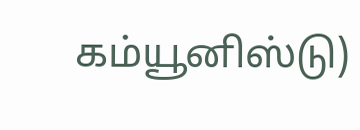கம்யூனிஸ்டு)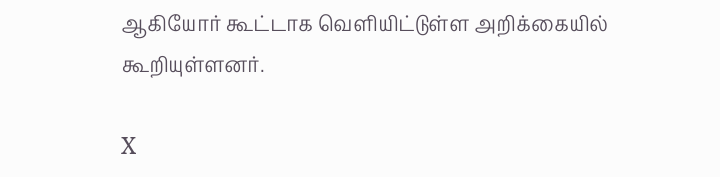ஆகியோர் கூட்டாக வெளியிட்டுள்ள அறிக்கையில் கூறியுள்ளனர்.

X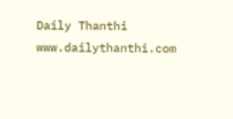Daily Thanthi
www.dailythanthi.com